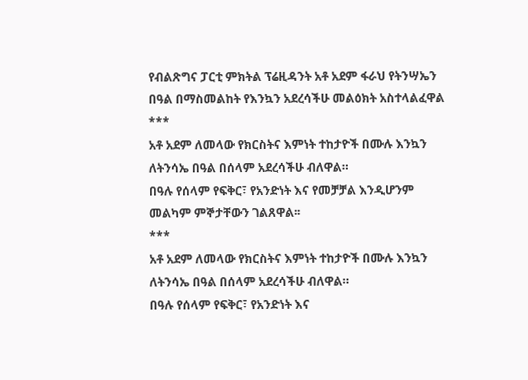የብልጽግና ፓርቲ ምክትል ፕሬዚዳንት አቶ አደም ፋራህ የትንሣኤን በዓል በማስመልከት የእንኳን አደረሳችሁ መልዕክት አስተላልፈዋል
***
አቶ አደም ለመላው የክርስትና እምነት ተከታዮች በሙሉ እንኳን ለትንሳኤ በዓል በሰላም አደረሳችሁ ብለዋል።
በዓሉ የሰላም የፍቅር፣ የአንድነት እና የመቻቻል እንዲሆንም መልካም ምኞታቸውን ገልጸዋል፡፡
***
አቶ አደም ለመላው የክርስትና እምነት ተከታዮች በሙሉ እንኳን ለትንሳኤ በዓል በሰላም አደረሳችሁ ብለዋል።
በዓሉ የሰላም የፍቅር፣ የአንድነት እና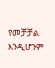የመቻቻል እንዲሆንም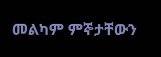መልካም ምኞታቸውን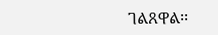ገልጸዋል፡፡